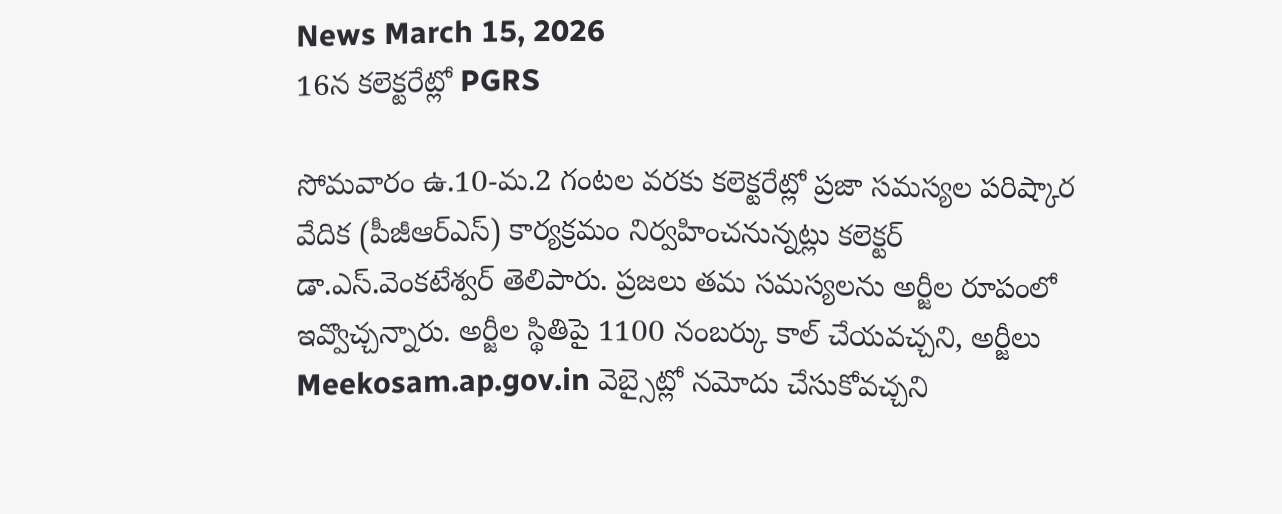News March 15, 2026
16న కలెక్టరేట్లో PGRS

సోమవారం ఉ.10-మ.2 గంటల వరకు కలెక్టరేట్లో ప్రజా సమస్యల పరిష్కార వేదిక (పీజీఆర్ఎస్) కార్యక్రమం నిర్వహించనున్నట్లు కలెక్టర్ డా.ఎస్.వెంకటేశ్వర్ తెలిపారు. ప్రజలు తమ సమస్యలను అర్జీల రూపంలో ఇవ్వొచ్చన్నారు. అర్జీల స్థితిపై 1100 నంబర్కు కాల్ చేయవచ్చని, అర్జీలు Meekosam.ap.gov.in వెబ్సైట్లో నమోదు చేసుకోవచ్చని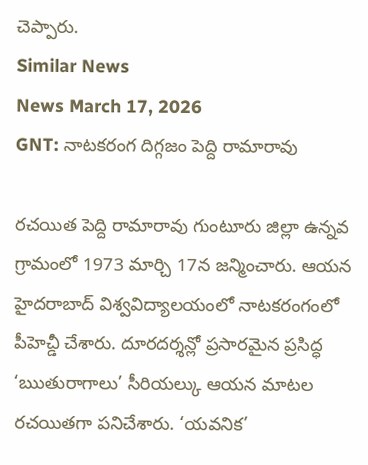చెప్పారు.
Similar News
News March 17, 2026
GNT: నాటకరంగ దిగ్గజం పెద్ది రామారావు

రచయిత పెద్ది రామారావు గుంటూరు జిల్లా ఉన్నవ గ్రామంలో 1973 మార్చి 17న జన్మించారు. ఆయన హైదరాబాద్ విశ్వవిద్యాలయంలో నాటకరంగంలో పీహెచ్డీ చేశారు. దూరదర్శన్లో ప్రసారమైన ప్రసిద్ధ ‘ఋతురాగాలు’ సీరియల్కు ఆయన మాటల రచయితగా పనిచేశారు. ‘యవనిక’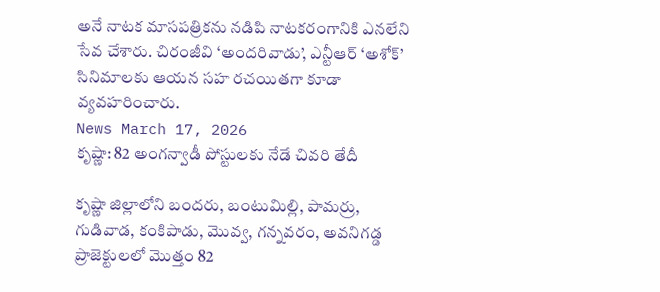అనే నాటక మాసపత్రికను నడిపి నాటకరంగానికి ఎనలేని సేవ చేశారు. చిరంజీవి ‘అందరివాడు’, ఎన్టీఆర్ ‘అశోక్’ సినిమాలకు ఆయన సహ రచయితగా కూడా వ్యవహరించారు.
News March 17, 2026
కృష్ణా: 82 అంగన్వాడీ పోస్టులకు నేడే చివరి తేదీ

కృష్ణా జిల్లాలోని బందరు, బంటుమిల్లి, పామర్రు, గుడివాడ, కంకిపాడు, మొవ్వ, గన్నవరం, అవనిగడ్డ ప్రాజెక్టులలో మొత్తం 82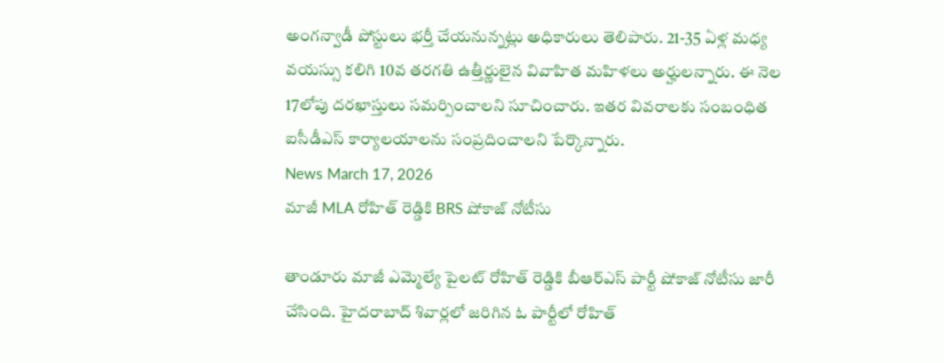అంగన్వాడీ పోస్టులు భర్తీ చేయనున్నట్లు అధికారులు తెలిపారు. 21-35 ఏళ్ల మధ్య వయస్సు కలిగి 10వ తరగతి ఉత్తీర్ణులైన వివాహిత మహిళలు అర్హులన్నారు. ఈ నెల 17లోపు దరఖాస్తులు సమర్పించాలని సూచించారు. ఇతర వివరాలకు సంబంధిత ఐసీడీఎస్ కార్యాలయాలను సంప్రదించాలని పేర్కొన్నారు.
News March 17, 2026
మాజీ MLA రోహిత్ రెడ్డికి BRS షోకాజ్ నోటీసు

తాండూరు మాజీ ఎమ్మెల్యే పైలట్ రోహిత్ రెడ్డికి బీఆర్ఎస్ పార్టీ షోకాజ్ నోటీసు జారీ చేసింది. హైదరాబాద్ శివార్లలో జరిగిన ఓ పార్టీలో రోహిత్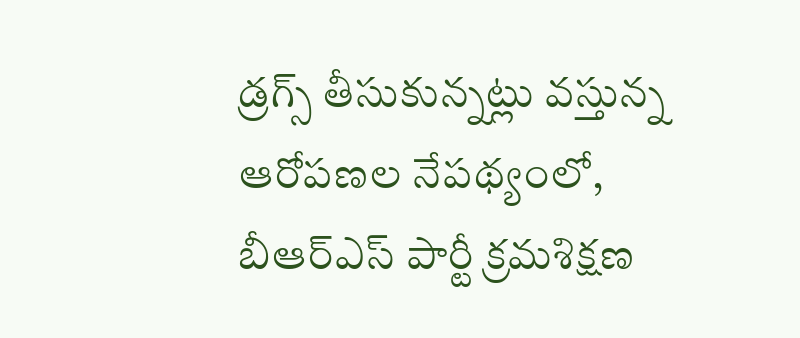డ్రగ్స్ తీసుకున్నట్లు వస్తున్న ఆరోపణల నేపథ్యంలో, బీఆర్ఎస్ పార్టీ క్రమశిక్షణ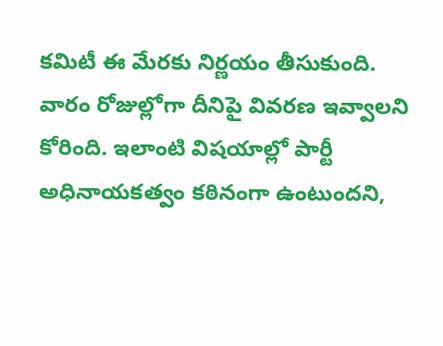కమిటీ ఈ మేరకు నిర్ణయం తీసుకుంది. వారం రోజుల్లోగా దీనిపై వివరణ ఇవ్వాలని కోరింది. ఇలాంటి విషయాల్లో పార్టీ అధినాయకత్వం కఠినంగా ఉంటుందని,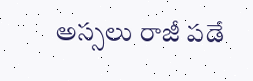అస్సలు రాజీ పడే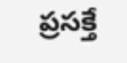ప్రసక్తే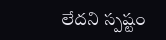లేదని స్పష్టం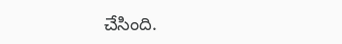చేసింది.